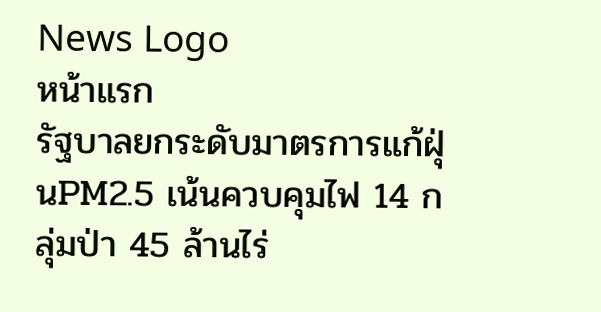News Logo
หน้าแรก
รัฐบาลยกระดับมาตรการแก้ฝุ่นPM2.5 เน้นควบคุมไฟ 14 กลุ่มป่า 45 ล้านไร่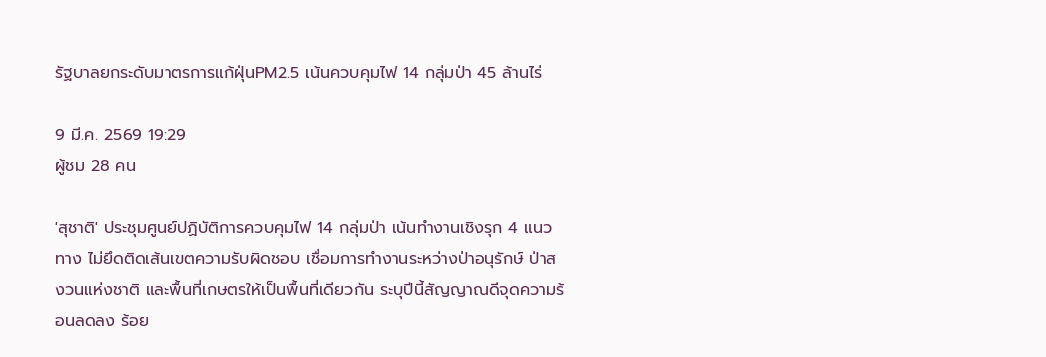รัฐบาลยกระดับมาตรการแก้ฝุ่นPM2.5 เน้นควบคุมไฟ 14 กลุ่มป่า 45 ล้านไร่

9 มี.ค. 2569 19:29
ผู้ชม 28 คน

'สุชาติ' ประชุมศูนย์ปฏิบัติการควบคุมไฟ 14 กลุ่มป่า เน้นทำงานเชิงรุก 4 แนวทาง ไม่ยึดติดเส้นเขตความรับผิดชอบ เชื่อมการทำงานระหว่างป่าอนุรักษ์ ป่าสงวนแห่งชาติ และพื้นที่เกษตรให้เป็นพื้นที่เดียวกัน ระบุปีนี้สัญญาณดีจุดความร้อนลดลง ร้อย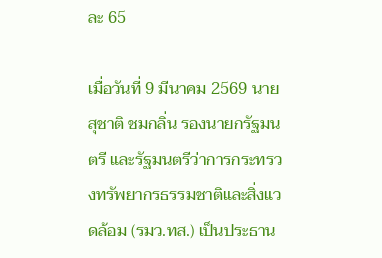ละ 65

เมื่อวันที่ 9 มีนาคม 2569 นายสุชาติ ชมกลิ่น รองนายกรัฐมนตรี และรัฐมนตรีว่าการกระทรวงทรัพยากรธรรมชาติและสิ่งแวดล้อม (รมว.ทส.) เป็นประธาน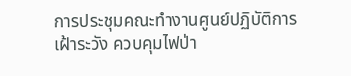การประชุมคณะทำงานศูนย์ปฏิบัติการเฝ้าระวัง ควบคุมไฟป่า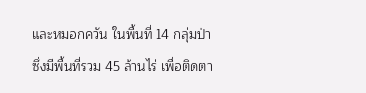และหมอกควัน ในพื้นที่ 14 กลุ่มป่า ซึ่งมีพื้นที่รวม 45 ล้านไร่ เพื่อติดตา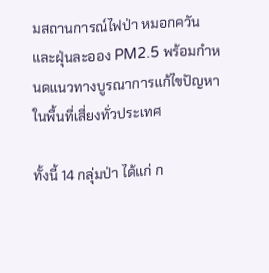มสถานการณ์ไฟป่า หมอกควัน และฝุ่นละออง PM2.5 พร้อมกำหนดแนวทางบูรณาการแก้ไขปัญหาในพื้นที่เสี่ยงทั่วประเทศ

ทั้งนี้ 14 กลุ่มป่า ได้แก่ ก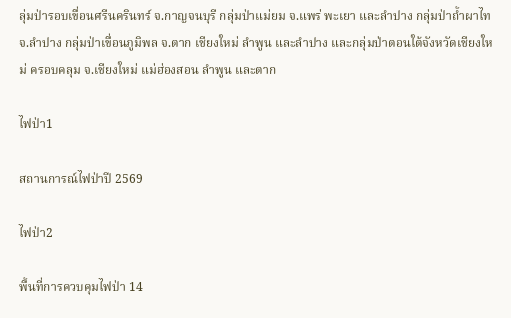ลุ่มป่ารอบเขื่อนศรีนครินทร์ จ.กาญจนบุรี กลุ่มป่าแม่ยม จ.แพร่ พะเยา และลำปาง กลุ่มป่าถ้ำผาไท จ.ลำปาง กลุ่มป่าเขื่อนภูมิพล จ.ตาก เชียงใหม่ ลำพูน และลำปาง และกลุ่มป่าตอนใต้จังหวัดเชียงใหม่ ครอบคลุม จ.เชียงใหม่ แม่ฮ่องสอน ลำพูน และตาก

ไฟป่า1

สถานการณ์ไฟป่าปี 2569

ไฟป่า2

พื้นที่การควบคุมไฟป่า 14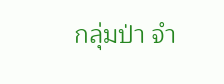กลุ่มป่า จำ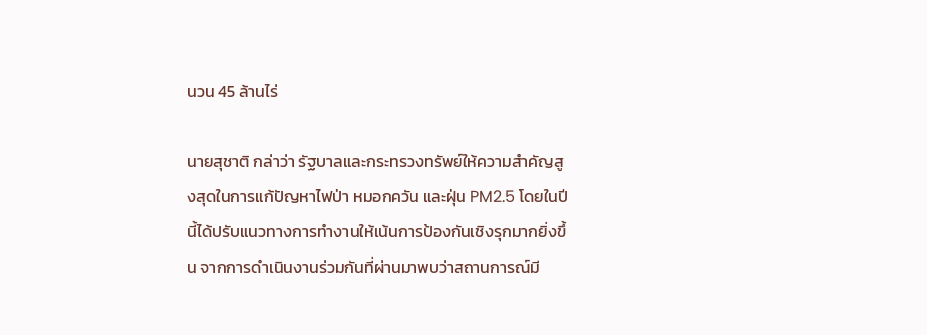นวน 45 ล้านไร่

นายสุชาติ กล่าว่า รัฐบาลและกระทรวงทรัพย์ให้ความสำคัญสูงสุดในการแก้ปัญหาไฟป่า หมอกควัน และฝุ่น PM2.5 โดยในปีนี้ได้ปรับแนวทางการทำงานให้เน้นการป้องกันเชิงรุกมากยิ่งขึ้น จากการดำเนินงานร่วมกันที่ผ่านมาพบว่าสถานการณ์มี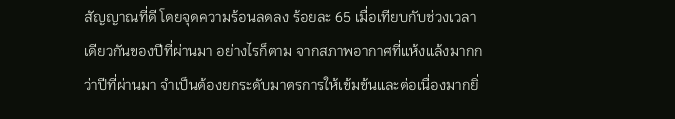สัญญาณที่ดี โดยจุดความร้อนลดลง ร้อยละ 65 เมื่อเทียบกับช่วงเวลาเดียวกันของปีที่ผ่านมา อย่างไรก็ตาม จากสภาพอากาศที่แห้งแล้งมากกว่าปีที่ผ่านมา จำเป็นต้องยกระดับมาตรการให้เข้มข้นและต่อเนื่องมากยิ่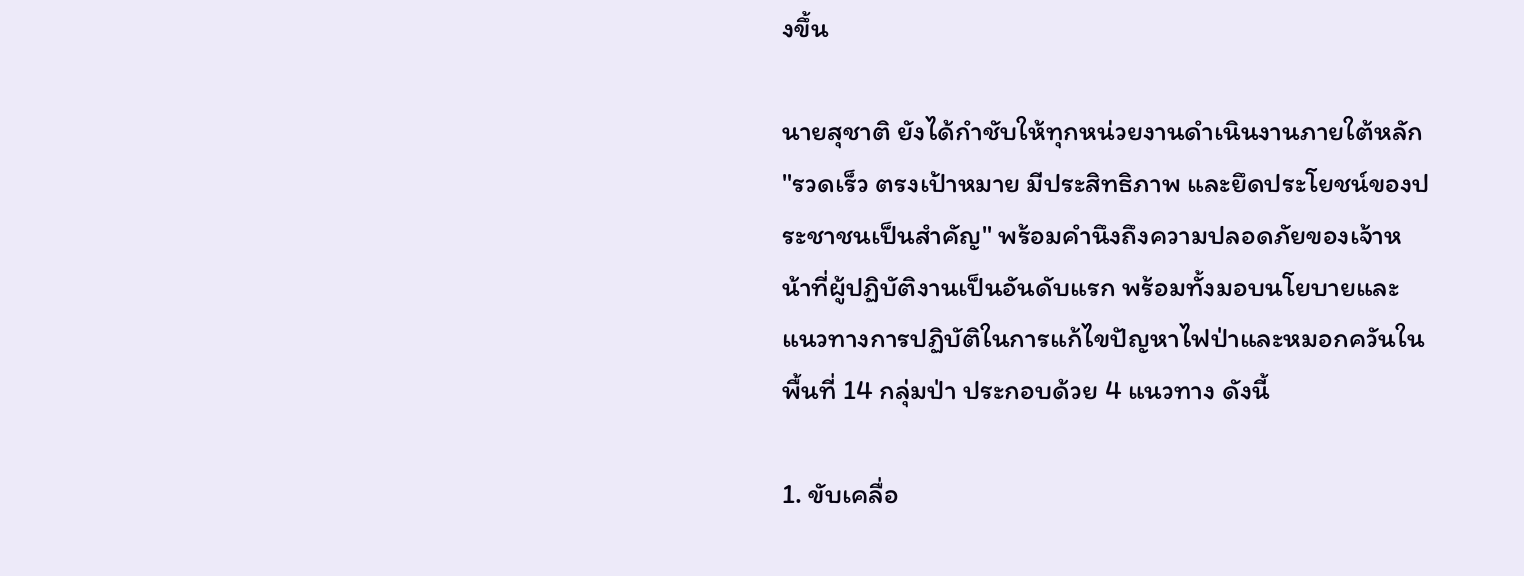งขึ้น

นายสุชาติ ยังได้กำชับให้ทุกหน่วยงานดำเนินงานภายใต้หลัก "รวดเร็ว ตรงเป้าหมาย มีประสิทธิภาพ และยึดประโยชน์ของประชาชนเป็นสำคัญ" พร้อมคำนึงถึงความปลอดภัยของเจ้าหน้าที่ผู้ปฏิบัติงานเป็นอันดับแรก พร้อมทั้งมอบนโยบายและแนวทางการปฏิบัติในการแก้ไขปัญหาไฟป่าและหมอกควันในพื้นที่ 14 กลุ่มป่า ประกอบด้วย 4 แนวทาง ดังนี้

1. ขับเคลื่อ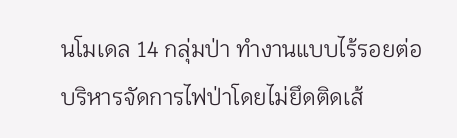นโมเดล 14 กลุ่มป่า ทำงานแบบไร้รอยต่อ บริหารจัดการไฟป่าโดยไม่ยึดติดเส้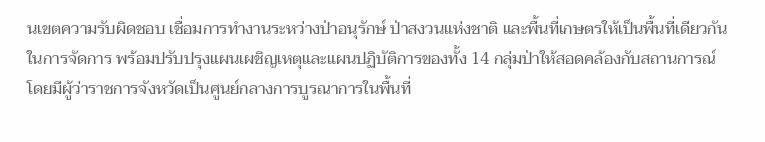นเขตความรับผิดชอบ เชื่อมการทำงานระหว่างป่าอนุรักษ์ ป่าสงวนแห่งชาติ และพื้นที่เกษตรให้เป็นพื้นที่เดียวกันในการจัดการ พร้อมปรับปรุงแผนเผชิญเหตุและแผนปฏิบัติการของทั้ง 14 กลุ่มป่าให้สอดคล้องกับสถานการณ์ โดยมีผู้ว่าราชการจังหวัดเป็นศูนย์กลางการบูรณาการในพื้นที่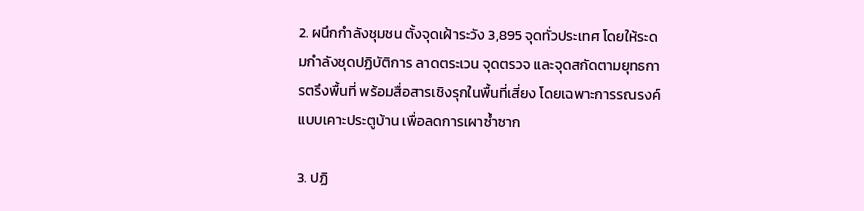2. ผนึกกำลังชุมชน ตั้งจุดเฝ้าระวัง 3,895 จุดทั่วประเทศ โดยให้ระดมกำลังชุดปฏิบัติการ ลาดตระเวน จุดตรวจ และจุดสกัดตามยุทธการตรึงพื้นที่ พร้อมสื่อสารเชิงรุกในพื้นที่เสี่ยง โดยเฉพาะการรณรงค์แบบเคาะประตูบ้าน เพื่อลดการเผาซ้ำซาก

3. ปฏิ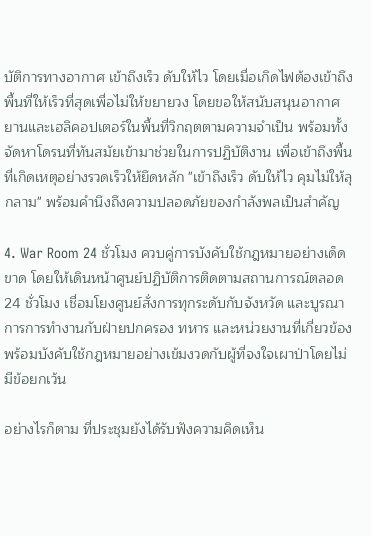บัติการทางอากาศ เข้าถึงเร็ว ดับให้ไว โดยเมื่อเกิดไฟต้องเข้าถึงพื้นที่ให้เร็วที่สุดเพื่อไม่ให้ขยายวง โดยขอให้สนับสนุนอากาศยานและเฮลิคอปเตอร์ในพื้นที่วิกฤตตามความจำเป็น พร้อมทั้งจัดหาโดรนที่ทันสมัยเข้ามาช่วยในการปฏิบัติงาน เพื่อเข้าถึงพื้นที่เกิดเหตุอย่างรวดเร็วให้ยึดหลัก "เข้าถึงเร็ว ดับให้ไว คุมไม่ให้ลุกลาม" พร้อมคำนึงถึงความปลอดภัยของกำลังพลเป็นสำคัญ

4. War Room 24 ชั่วโมง ควบคู่การบังคับใช้กฎหมายอย่างเด็ดขาด โดยให้เดินหน้าศูนย์ปฏิบัติการติดตามสถานการณ์ตลอด 24 ชั่วโมง เชื่อมโยงศูนย์สั่งการทุกระดับกับจังหวัด และบูรณาการการทำงานกับฝ่ายปกครอง ทหาร และหน่วยงานที่เกี่ยวข้อง พร้อมบังคับใช้กฎหมายอย่างเข้มงวดกับผู้ที่จงใจเผาป่าโดยไม่มีข้อยกเว้น

อย่างไรก็ตาม ที่ประชุมยังได้รับฟังความคิดเห็น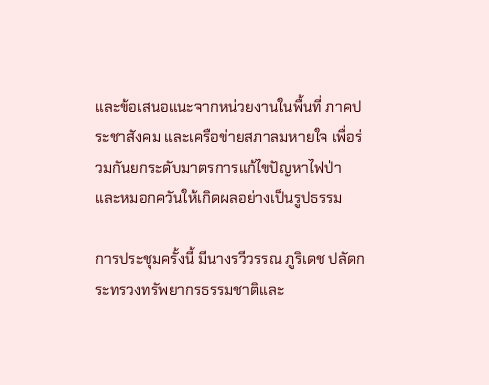และข้อเสนอแนะจากหน่วยงานในพื้นที่ ภาคประชาสังคม และเครือข่ายสภาลมหายใจ เพื่อร่วมกันยกระดับมาตรการแก้ไขปัญหาไฟป่าและหมอกควันให้เกิดผลอย่างเป็นรูปธรรม

การประชุมครั้งนี้ มีนางรวีวรรณ ภูริเดช ปลัดกระทรวงทรัพยากรธรรมชาติและ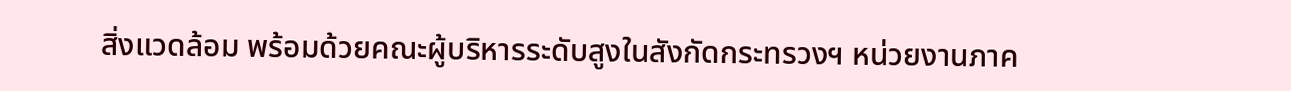สิ่งแวดล้อม พร้อมด้วยคณะผู้บริหารระดับสูงในสังกัดกระทรวงฯ หน่วยงานภาค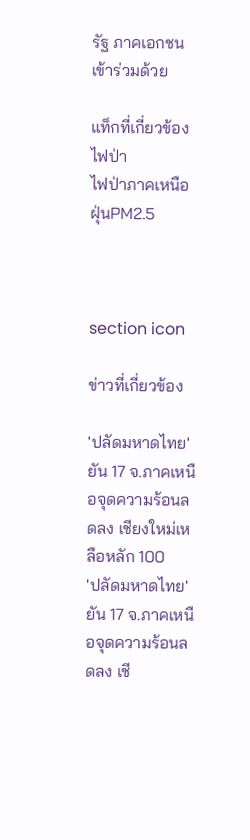รัฐ ภาคเอกชน เข้าร่วมด้วย

แท็กที่เกี่ยวข้อง
ไฟป่า
ไฟป่าภาคเหนือ
ฝุ่นPM2.5



section icon

ข่าวที่เกี่ยวข้อง

'ปลัดมหาดไทย' ยัน 17 จ.ภาคเหนือจุดความร้อนลดลง เชียงใหม่เหลือหลัก 100
'ปลัดมหาดไทย' ยัน 17 จ.ภาคเหนือจุดความร้อนลดลง เชี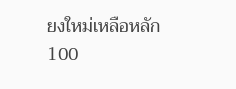ยงใหม่เหลือหลัก 100